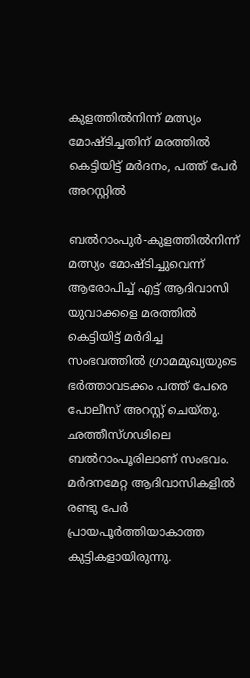കുളത്തില്‍നിന്ന് മത്സ്യം മോഷ്ടിച്ചതിന് മരത്തില്‍ കെട്ടിയിട്ട് മര്‍ദനം, പത്ത് പേര്‍ അറസ്റ്റില്‍

ബല്‍റാംപുര്‍-കുളത്തില്‍നിന്ന് മത്സ്യം മോഷ്ടിച്ചുവെന്ന് ആരോപിച്ച് എട്ട് ആദിവാസി യുവാക്കളെ മരത്തില്‍ കെട്ടിയിട്ട് മര്‍ദിച്ച സംഭവത്തില്‍ ഗ്രാമമുഖ്യയുടെ ഭര്‍ത്താവടക്കം പത്ത് പേരെ പോലീസ് അറസ്റ്റ് ചെയ്തു. ഛത്തീസ്ഗഢിലെ ബല്‍റാംപൂരിലാണ് സംഭവം. മര്‍ദനമേറ്റ ആദിവാസികളില്‍ രണ്ടു പേര്‍ പ്രായപൂര്‍ത്തിയാകാത്ത കുട്ടികളായിരുന്നു.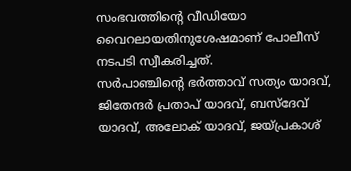സംഭവത്തിന്റെ വീഡിയോ വൈറലായതിനുശേഷമാണ് പോലീസ് നടപടി സ്വീകരിച്ചത്.
സര്‍പാഞ്ചിന്റെ ഭര്‍ത്താവ് സത്യം യാദവ്, ജിതേന്ദര്‍ പ്രതാപ് യാദവ്, ബസ്‌ദേവ് യാദവ്, അലോക് യാദവ്, ജയ്പ്രകാശ്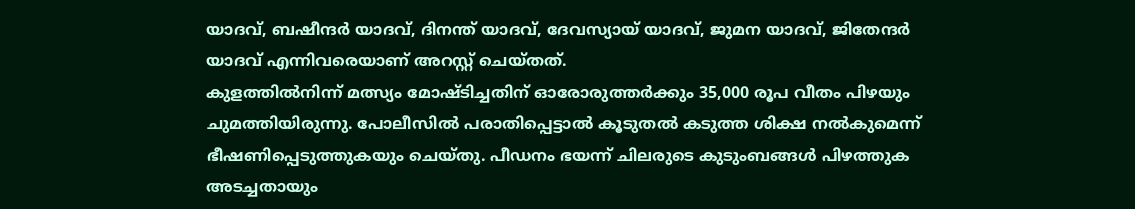യാദവ്, ബഷീന്ദര്‍ യാദവ്, ദിനന്ത് യാദവ്, ദേവസ്യായ് യാദവ്, ജുമന യാദവ്, ജിതേന്ദര്‍ യാദവ് എന്നിവരെയാണ് അറസ്റ്റ് ചെയ്തത്.
കുളത്തില്‍നിന്ന് മത്സ്യം മോഷ്ടിച്ചതിന് ഓരോരുത്തര്‍ക്കും 35,000 രൂപ വീതം പിഴയും ചുമത്തിയിരുന്നു. പോലീസില്‍ പരാതിപ്പെട്ടാല്‍ കൂടുതല്‍ കടുത്ത ശിക്ഷ നല്‍കുമെന്ന് ഭീഷണിപ്പെടുത്തുകയും ചെയ്തു. പീഡനം ഭയന്ന് ചിലരുടെ കുടുംബങ്ങള്‍ പിഴത്തുക അടച്ചതായും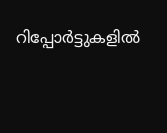റിപ്പോര്‍ട്ടുകളില്‍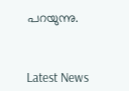പറയുന്നു.



Latest News